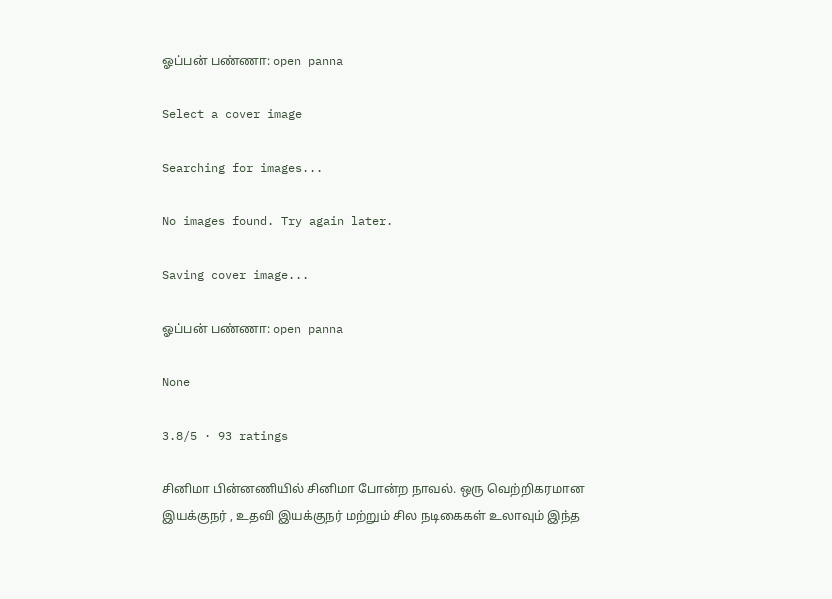ஓப்பன் பண்ணா: open panna

Select a cover image

Searching for images...

No images found. Try again later.

Saving cover image...

ஓப்பன் பண்ணா: open panna

None

3.8/5 · 93 ratings

சினிமா பின்னணியில் சினிமா போன்ற நாவல். ஒரு வெற்றிகரமான இயக்குநர் , உதவி இயக்குநர் மற்றும் சில நடிகைகள் உலாவும் இந்த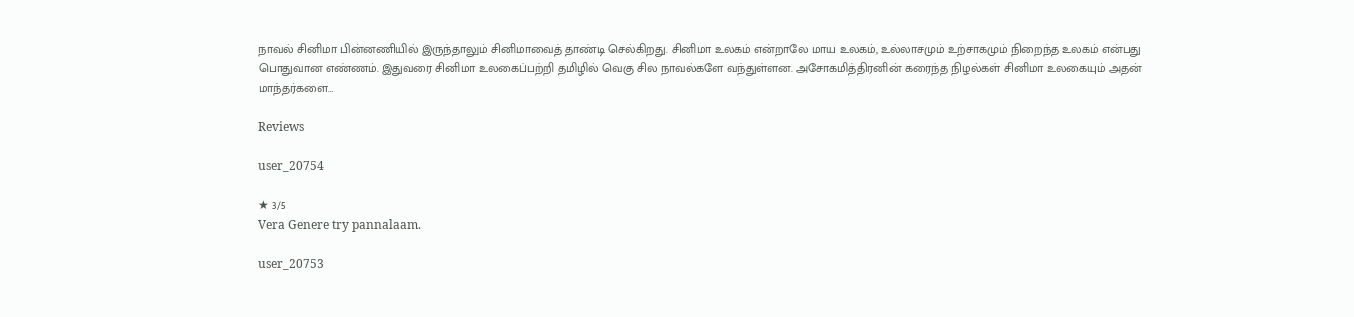நாவல் சினிமா பின்னணியில் இருந்தாலும் சினிமாவைத் தாண்டி செல்கிறது. சினிமா உலகம் என்றாலே மாய உலகம், உல்லாசமும் உற்சாகமும் நிறைந்த உலகம் என்பது பொதுவான எண்ணம். இதுவரை சினிமா உலகைப்பற்றி தமிழில் வெகு சில நாவல்களே வந்துள்ளன. அசோகமித்திரனின் கரைந்த நிழல்கள் சினிமா உலகையும் அதன் மாந்தர்களை…

Reviews

user_20754

★ 3/5
Vera Genere try pannalaam.

user_20753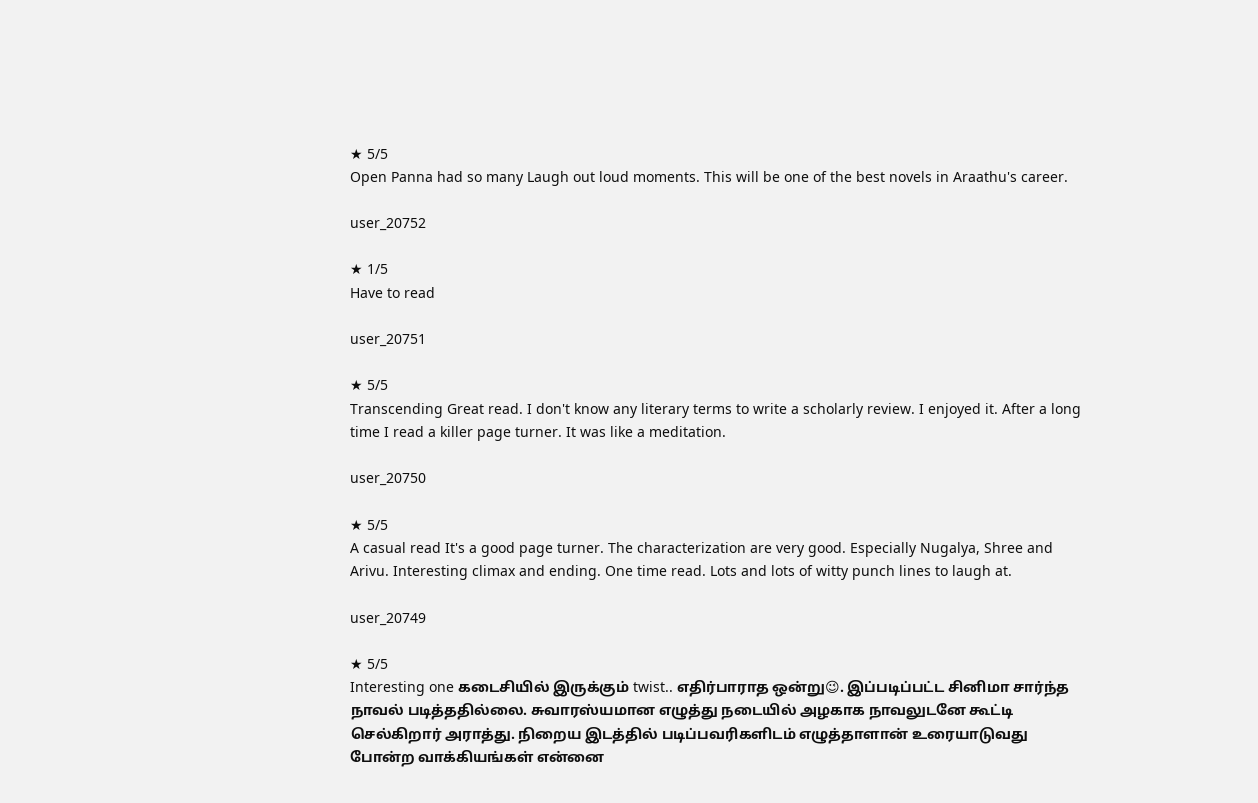★ 5/5
Open Panna had so many Laugh out loud moments. This will be one of the best novels in Araathu's career.

user_20752

★ 1/5
Have to read

user_20751

★ 5/5
Transcending Great read. I don't know any literary terms to write a scholarly review. I enjoyed it. After a long time I read a killer page turner. It was like a meditation.

user_20750

★ 5/5
A casual read It's a good page turner. The characterization are very good. Especially Nugalya, Shree and Arivu. Interesting climax and ending. One time read. Lots and lots of witty punch lines to laugh at.

user_20749

★ 5/5
Interesting one கடைசியில் இருக்கும் twist.. எதிர்பாராத ஒன்று😉. இப்படிப்பட்ட சினிமா சார்ந்த நாவல் படித்ததில்லை. சுவாரஸ்யமான எழுத்து நடையில் அழகாக நாவலுடனே கூட்டி செல்கிறார் அராத்து. நிறைய இடத்தில் படிப்பவரிகளிடம் எழுத்தாளான் உரையாடுவது போன்ற வாக்கியங்கள் என்னை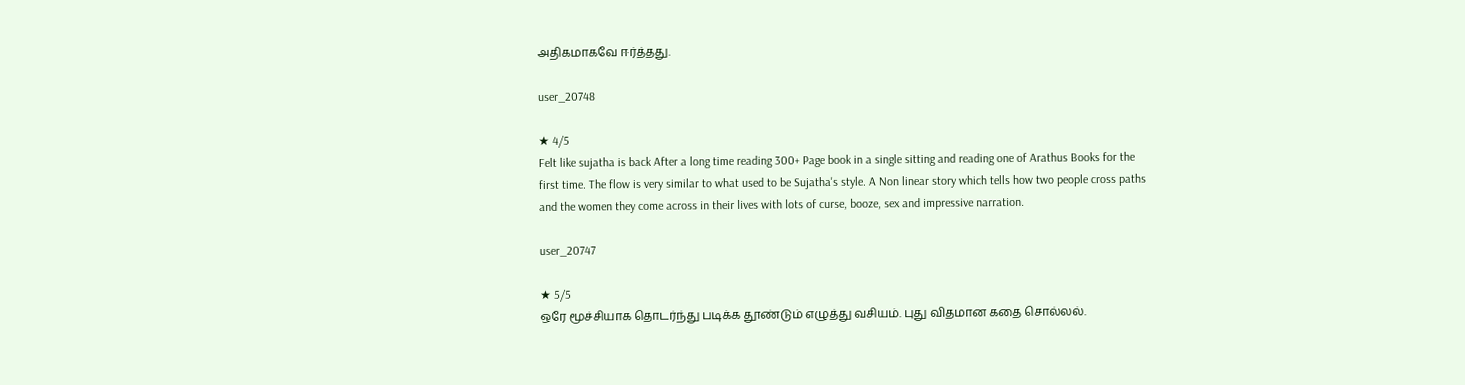அதிகமாகவே ஈர்த்தது.

user_20748

★ 4/5
Felt like sujatha is back After a long time reading 300+ Page book in a single sitting and reading one of Arathus Books for the first time. The flow is very similar to what used to be Sujatha's style. A Non linear story which tells how two people cross paths and the women they come across in their lives with lots of curse, booze, sex and impressive narration.

user_20747

★ 5/5
ஒரே மூச்சியாக தொடர்ந்து படிக்க தூண்டும் எழுத்து வசியம். புது விதமான கதை சொல்லல்.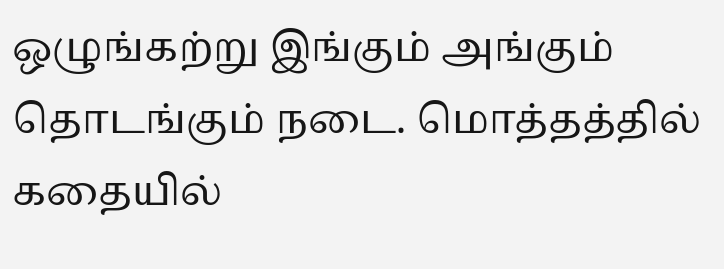ஒழுங்கற்று இங்கும் அங்கும் தொடங்கும் நடை. மொத்தத்தில் கதையில்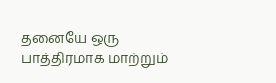தனையே ஒரு பாத்திரமாக மாற்றும்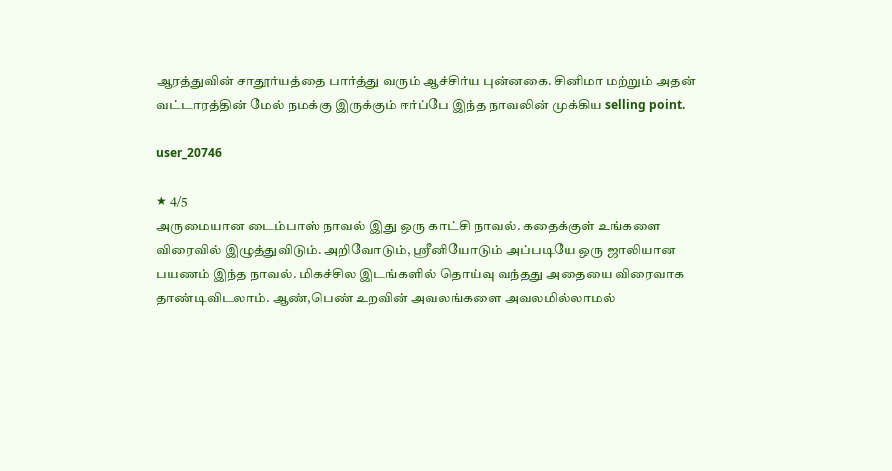ஆரத்துவின் சாதூர்யத்தை பார்த்து வரும் ஆச்சிர்ய புன்னகை. சினிமா மற்றும் அதன் வட்டாரத்தின் மேல் நமக்கு இருக்கும் ஈர்ப்பே இந்த நாவலின் முக்கிய selling point.

user_20746

★ 4/5
அருமையான டைம்பாஸ் நாவல் இது ஒரு காட்சி நாவல். கதைக்குள் உங்களை விரைவில் இழுத்துவிடும். அறிவோடும், ஸ்ரீனியோடும் அப்படியே ஒரு ஜாலியான பயணம் இந்த நாவல். மிகச்சில இடங்களில் தொய்வு வந்தது அதையை விரைவாக தாண்டிவிடலாம். ஆண்,பெண் உறவின் அவலங்களை அவலமில்லாமல்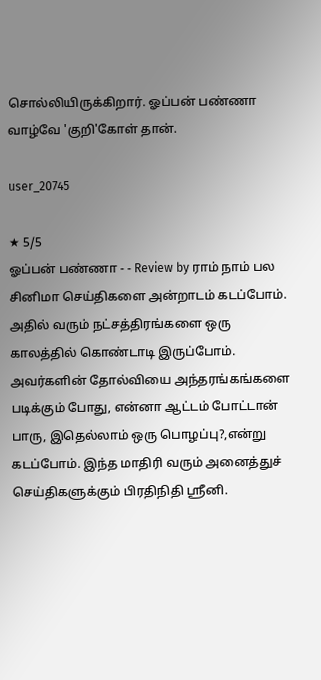சொல்லியிருக்கிறார். ஓப்பன் பண்ணா வாழ்வே 'குறி'கோள் தான்.

user_20745

★ 5/5
ஓப்பன் பண்ணா - - Review by ராம் நாம் பல சினிமா செய்திகளை அன்றாடம் கடப்போம். அதில் வரும் நட்சத்திரங்களை ஒரு காலத்தில் கொண்டாடி இருப்போம். அவர்களின் தோல்வியை அந்தரங்கங்களை படிக்கும் போது, என்னா ஆட்டம் போட்டான் பாரு, இதெல்லாம் ஒரு பொழப்பு?,என்று கடப்போம். இந்த மாதிரி வரும் அனைத்துச் செய்திகளுக்கும் பிரதிநிதி ஸ்ரீனி.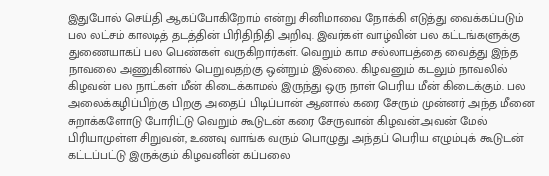இதுபோல் செய்தி ஆகப்போகிறோம் என்று சினிமாவை நோக்கி எடுத்து வைக்கப்படும் பல லட்சம் காலடித் தடத்தின் பிரிதிநிதி அறிவு. இவர்கள் வாழ்வின் பல கட்டங்களுக்கு துணையாகப் பல பெண்கள் வருகிறார்கள். வெறும் காம சல்லாபத்தை வைத்து இந்த நாவலை அணுகினால் பெறுவதற்கு ஒன்றும் இல்லை. கிழவனும் கடலும் நாவலில் கிழவன் பல நாட்கள் மீன் கிடைக்காமல் இருந்து ஒரு நாள் பெரிய மீன் கிடைக்கும். பல அலைக்கழிப்பிற்கு பிறகு அதைப் பிடிப்பான் ஆனால் கரை சேரும் முன்னர் அந்த மீனை சுறாக்களோடு போரிட்டு வெறும் கூடுடன் கரை சேருவான் கிழவன்.அவன் மேல் பிரியாமுள்ள சிறுவன், உணவு வாங்க வரும் பொழுது அந்தப் பெரிய எழும்புக் கூடுடன் கட்டப்பட்டு இருக்கும் கிழவனின் கப்பலை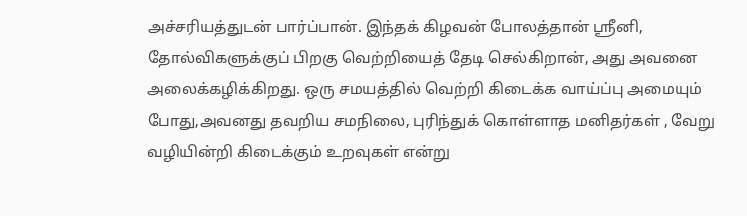அச்சரியத்துடன் பார்ப்பான். இந்தக் கிழவன் போலத்தான் ஸ்ரீனி, தோல்விகளுக்குப் பிறகு வெற்றியைத் தேடி செல்கிறான், அது அவனை அலைக்கழிக்கிறது. ஒரு சமயத்தில் வெற்றி கிடைக்க வாய்ப்பு அமையும் போது,அவனது தவறிய சமநிலை, புரிந்துக் கொள்ளாத மனிதர்கள் , வேறு வழியின்றி கிடைக்கும் உறவுகள் என்று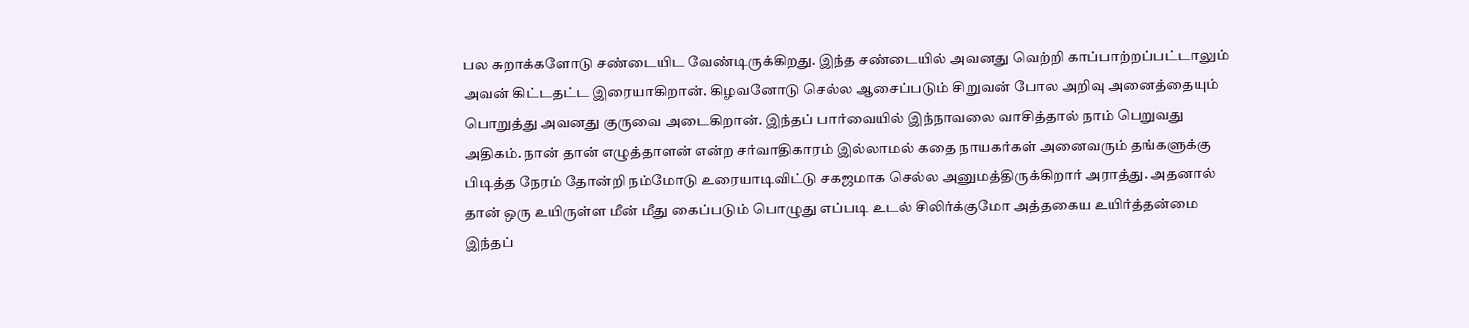பல சுறாக்களோடு சண்டையிட வேண்டிருக்கிறது. இந்த சண்டையில் அவனது வெற்றி காப்பாற்றப்பட்டாலும் அவன் கிட்டதட்ட இரையாகிறான். கிழவனோடு செல்ல ஆசைப்படும் சிறுவன் போல அறிவு அனைத்தையும் பொறுத்து அவனது குருவை அடைகிறான். இந்தப் பார்வையில் இந்நாவலை வாசித்தால் நாம் பெறுவது அதிகம். நான் தான் எழுத்தாளன் என்ற சர்வாதிகாரம் இல்லாமல் கதை நாயகர்கள் அனைவரும் தங்களுக்கு பிடித்த நேரம் தோன்றி நம்மோடு உரையாடிவிட்டு சகஜமாக செல்ல அனுமத்திருக்கிறார் அராத்து. அதனால் தான் ஒரு உயிருள்ள மீன் மீது கைப்படும் பொழுது எப்படி உடல் சிலிர்க்குமோ அத்தகைய உயிர்த்தன்மை இந்தப்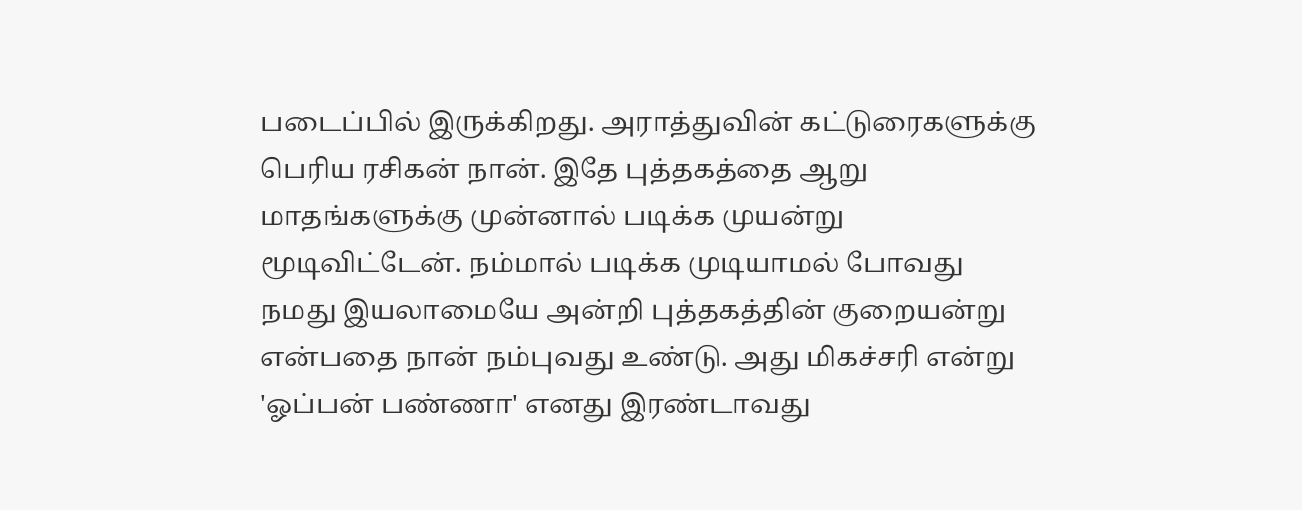படைப்பில் இருக்கிறது. அராத்துவின் கட்டுரைகளுக்கு பெரிய ரசிகன் நான். இதே புத்தகத்தை ஆறு மாதங்களுக்கு முன்னால் படிக்க முயன்று மூடிவிட்டேன். நம்மால் படிக்க முடியாமல் போவது நமது இயலாமையே அன்றி புத்தகத்தின் குறையன்று என்பதை நான் நம்புவது உண்டு. அது மிகச்சரி என்று 'ஓப்பன் பண்ணா' எனது இரண்டாவது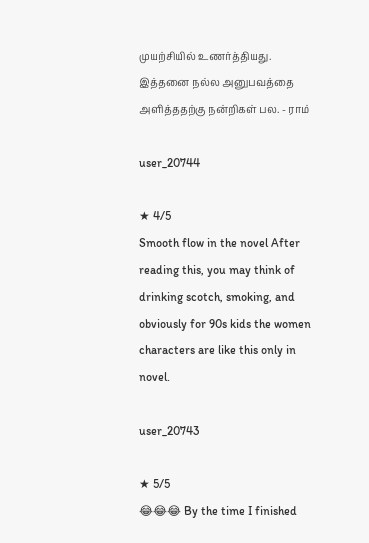முயற்சியில் உணர்த்தியது. இத்தனை நல்ல அனுபவத்தை அளித்ததற்கு நன்றிகள் பல. - ராம்

user_20744

★ 4/5
Smooth flow in the novel After reading this, you may think of drinking scotch, smoking, and obviously for 90s kids the women characters are like this only in novel.

user_20743

★ 5/5
😂😂😂 By the time I finished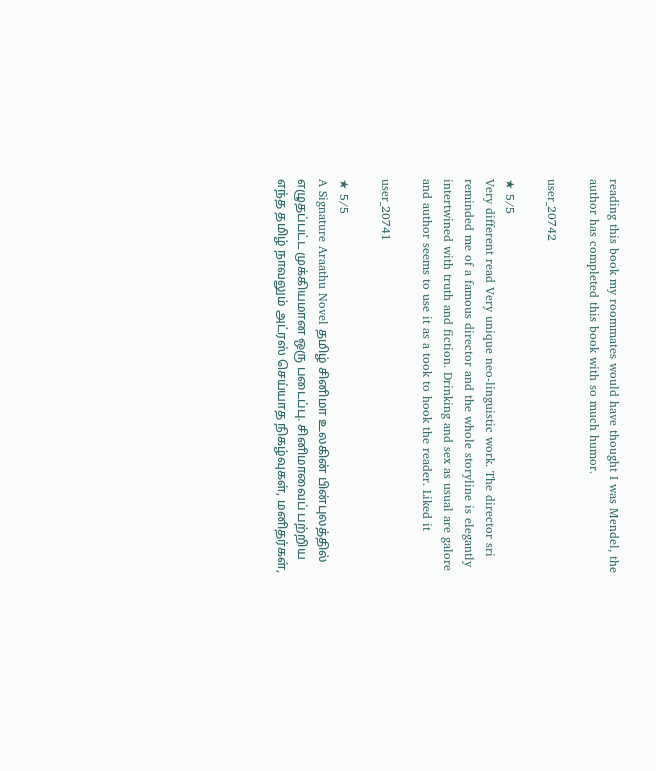reading this book my roommates would have thought I was Mendel, the author has completed this book with so much humor.

user_20742

★ 5/5
Very different read Very unique neo-linguistic work. The director sri reminded me of a famous director and the whole storyline is elegantly intertwined with truth and fiction. Drinking and sex as usual are galore and author seems to use it as a took to hook the reader. Liked it

user_20741

★ 5/5
A Signature Araathu Novel தமிழ் சினிமா உலகின் பின்புலத்தில் எழுதப்பட்ட முக்கியமான ஒரு படைப்பு. சினிமாவைப் பற்றிய எந்த தமிழ் நாவலும் அட்ரஸ் செய்யாத நிகழ்வுகள், மனிதர்கள்,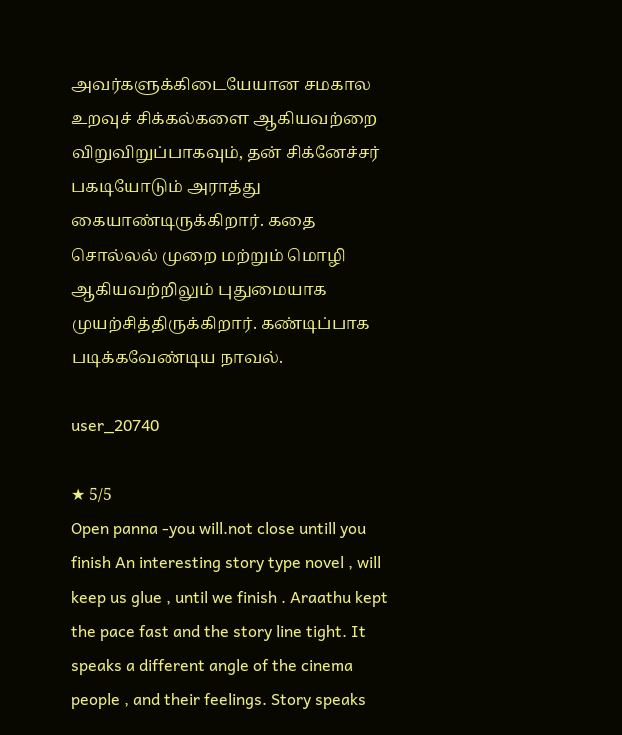அவர்களுக்கிடையேயான சமகால உறவுச் சிக்கல்களை ஆகியவற்றை விறுவிறுப்பாகவும், தன் சிக்னேச்சர் பகடியோடும் அராத்து கையாண்டிருக்கிறார். கதை சொல்லல் முறை மற்றும் மொழி ஆகியவற்றிலும் புதுமையாக முயற்சித்திருக்கிறார். கண்டிப்பாக படிக்கவேண்டிய நாவல்.

user_20740

★ 5/5
Open panna -you will.not close untill you finish An interesting story type novel , will keep us glue , until we finish . Araathu kept the pace fast and the story line tight. It speaks a different angle of the cinema people , and their feelings. Story speaks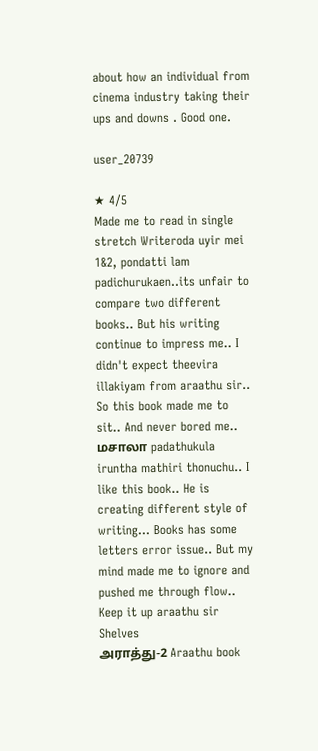about how an individual from cinema industry taking their ups and downs . Good one.

user_20739

★ 4/5
Made me to read in single stretch Writeroda uyir mei 1&2, pondatti lam padichurukaen..its unfair to compare two different books.. But his writing continue to impress me.. I didn't expect theevira illakiyam from araathu sir.. So this book made me to sit.. And never bored me.. மசாலா padathukula iruntha mathiri thonuchu.. I like this book.. He is creating different style of writing... Books has some letters error issue.. But my mind made me to ignore and pushed me through flow.. Keep it up araathu sir
Shelves
அராத்து-2 Araathu book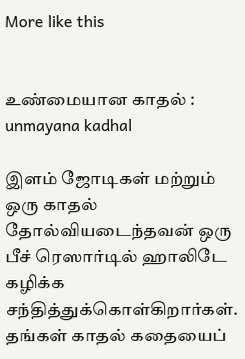More like this


உண்மையான காதல் : unmayana kadhal

இளம் ஜோடிகள் மற்றும் ஒரு காதல் தோல்வியடைந்தவன் ஒரு பீச் ரெஸார்டில் ஹாலிடே கழிக்க சந்தித்துக்கொள்கிறார்கள். தங்கள் காதல் கதையைப்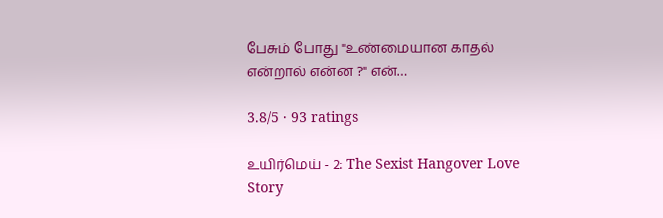பேசும் போது "உண்மையான காதல் என்றால் என்ன ?" என்…

3.8/5 · 93 ratings

உயிர்மெய் - 2: The Sexist Hangover Love Story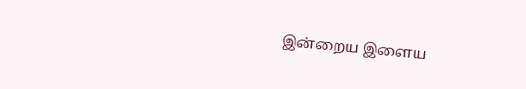இன்றைய இளைய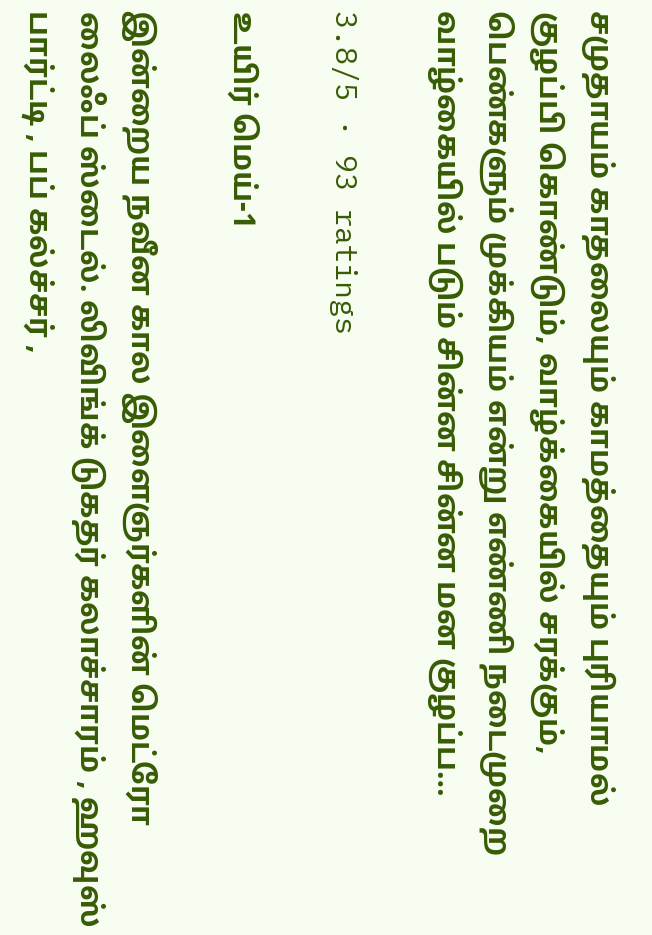சமுதாயம் காதலையும் காமத்தையும் புரியாமல் குழப்பி கொண்டும், வாழ்க்கையில் சரக்கும், பெண்களும் முக்கியம் என்று எண்ணி நடைமுறை வாழ்கையில் படும் சின்ன சின்ன மன குழப்ப…

3.8/5 · 93 ratings

உயிர் மெய்-1

இன்றைய நவீன கால இளைஞர்களின் மெட்ரோ லைஃப் ஸ்டைல். லிவிங்க் டுகதர் கலாச்சாரம் , ஹவுஸ் பார்ட்டி , பப் கல்ச்சர் ,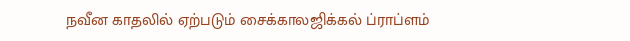நவீன காதலில் ஏற்படும் சைக்காலஜிக்கல் ப்ராப்ளம்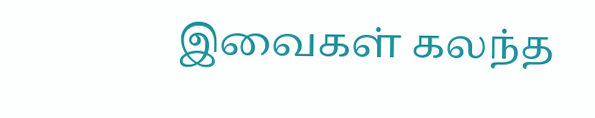இவைகள் கலந்த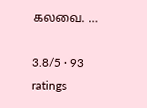கலவை. …

3.8/5 · 93 ratings